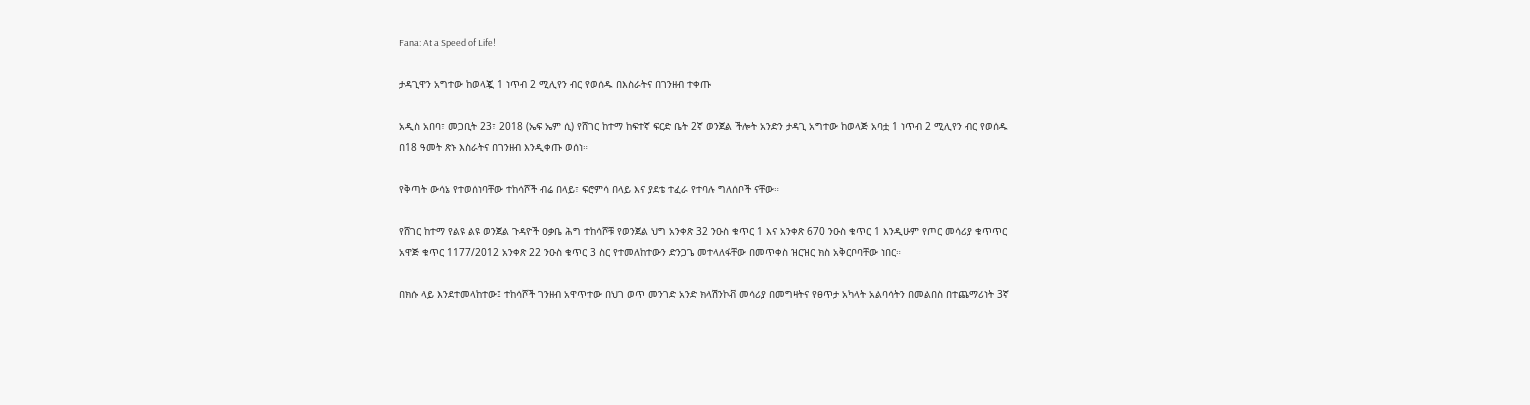Fana: At a Speed of Life!

ታዳጊዋን አግተው ከወላጇ 1 ነጥብ 2 ሚሊየን ብር የወሰዱ በእስራትና በገንዘብ ተቀጡ

አዲስ አበባ፣ መጋቢት 23፣ 2018 (ኤፍ ኤም ሲ) የሸገር ከተማ ከፍተኛ ፍርድ ቤት 2ኛ ወንጀል ችሎት አንድን ታዳጊ አግተው ከወላጅ አባቷ 1 ነጥብ 2 ሚሊየን ብር የወሰዱ በ18 ዓመት ጽኑ እስራትና በገንዘብ እንዲቀጡ ወሰነ።

የቅጣት ውሳኔ የተወሰነባቸው ተከሳሾች ብሬ በላይ፣ ፍሮምሳ በላይ እና ያደቴ ተፈራ የተባሉ ግለሰቦች ናቸው።

የሸገር ከተማ የልዩ ልዩ ወንጀል ጉዳዮች ዐቃቤ ሕግ ተከሳሾቹ የወንጀል ህግ አንቀጽ 32 ንዑስ ቁጥር 1 እና አንቀጽ 670 ንዑስ ቁጥር 1 እንዲሁም የጦር መሳሪያ ቁጥጥር አዋጅ ቁጥር 1177/2012 አንቀጽ 22 ንዑስ ቁጥር 3 ስር የተመለከተውን ድንጋጌ መተላለፋቸው በመጥቀስ ዝርዝር ክስ አቅርቦባቸው ነበር።

በክሱ ላይ እንደተመላከተው፤ ተከሳሾች ገንዘብ አዋጥተው በህገ ወጥ መንገድ አንድ ክላሽንኮቭ መሳሪያ በመግዛትና የፀጥታ አካላት አልባሳትን በመልበስ በተጨማሪነት 3ኛ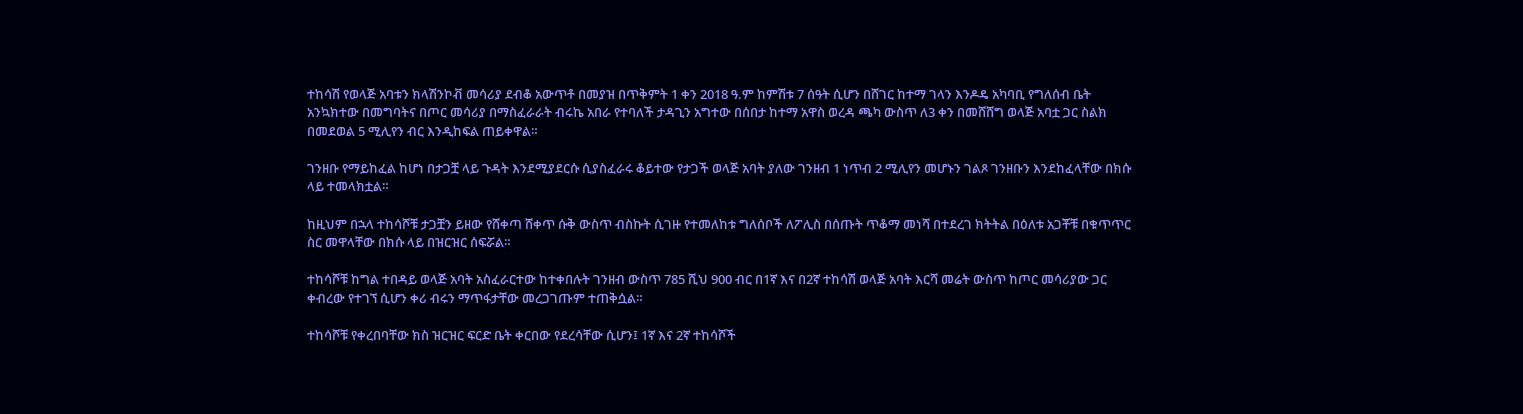ተከሳሽ የወላጅ አባቱን ክላሽንኮቭ መሳሪያ ደብቆ አውጥቶ በመያዝ በጥቅምት 1 ቀን 2018 ዓ.ም ከምሽቱ 7 ሰዓት ሲሆን በሸገር ከተማ ገላን እንዶዴ አካባቢ የግለሰብ ቤት አንኳክተው በመግባትና በጦር መሳሪያ በማስፈራራት ብሩኬ አበራ የተባለች ታዳጊን አግተው በሰበታ ከተማ አዋስ ወረዳ ጫካ ውስጥ ለ3 ቀን በመሸሸግ ወላጅ አባቷ ጋር ስልክ በመደወል 5 ሚሊየን ብር እንዲከፍል ጠይቀዋል።

ገንዘቡ የማይከፈል ከሆነ በታጋቿ ላይ ጉዳት እንደሚያደርሱ ሲያስፈራሩ ቆይተው የታጋች ወላጅ አባት ያለው ገንዘብ 1 ነጥብ 2 ሚሊየን መሆኑን ገልጾ ገንዘቡን እንደከፈላቸው በክሱ ላይ ተመላክቷል።

ከዚህም በኋላ ተከሳሾቹ ታጋቿን ይዘው የሸቀጣ ሸቀጥ ሱቅ ውስጥ ብስኩት ሲገዙ የተመለከቱ ግለሰቦች ለፖሊስ በሰጡት ጥቆማ መነሻ በተደረገ ክትትል በዕለቱ አጋቾቹ በቁጥጥር ስር መዋላቸው በክሱ ላይ በዝርዝር ሰፍሯል።

ተከሳሾቹ ከግል ተበዳይ ወላጅ አባት አስፈራርተው ከተቀበሉት ገንዘብ ውስጥ 785 ሺህ 900 ብር በ1ኛ እና በ2ኛ ተከሳሽ ወላጅ አባት እርሻ መሬት ውስጥ ከጦር መሳሪያው ጋር ቀብረው የተገኘ ሲሆን ቀሪ ብሩን ማጥፋታቸው መረጋገጡም ተጠቅሷል።

ተከሳሾቹ የቀረበባቸው ክስ ዝርዝር ፍርድ ቤት ቀርበው የደረሳቸው ሲሆን፤ 1ኛ እና 2ኛ ተከሳሾች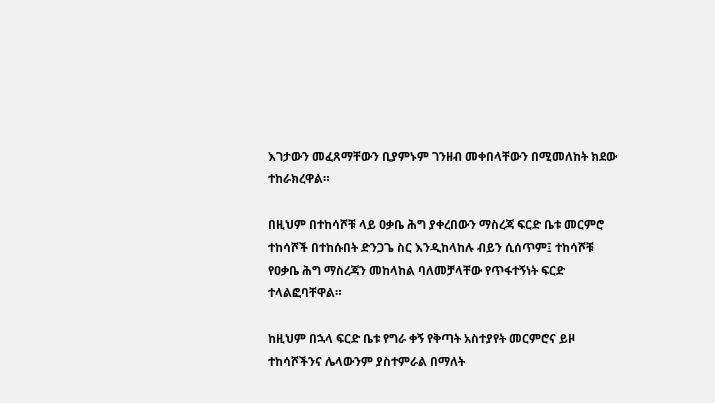እገታውን መፈጸማቸውን ቢያምኑም ገንዘብ መቀበላቸውን በሚመለከት ክደው ተከራክረዋል።

በዚህም በተከሳሾቹ ላይ ዐቃቤ ሕግ ያቀረበውን ማስረጃ ፍርድ ቤቱ መርምሮ ተከሳሾች በተከሱበት ድንጋጌ ስር እንዲከላከሉ ብይን ሲሰጥም፤ ተከሳሾቹ የዐቃቤ ሕግ ማስረጃን መከላከል ባለመቻላቸው የጥፋተኝነት ፍርድ ተላልፎባቸዋል።

ከዚህም በኋላ ፍርድ ቤቱ የግራ ቀኝ የቅጣት አስተያየት መርምሮና ይዞ ተከሳሾችንና ሌላውንም ያስተምራል በማለት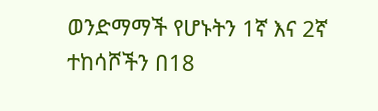ወንድማማች የሆኑትን 1ኛ እና 2ኛ ተከሳሾችን በ18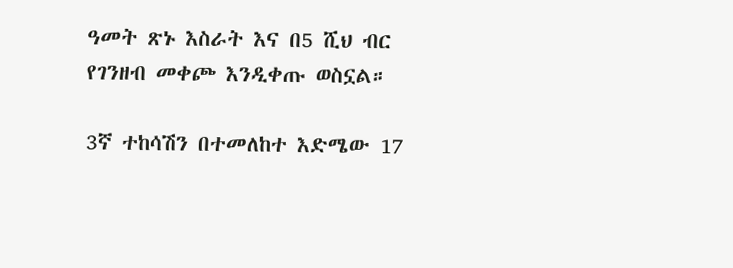ዓመት ጽኑ እስራት እና በ5 ሺህ ብር የገንዘብ መቀጮ እንዲቀጡ ወስኗል።

3ኛ ተከሳሽን በተመለከተ እድሜው 17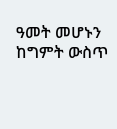ዓመት መሆኑን ከግምት ውስጥ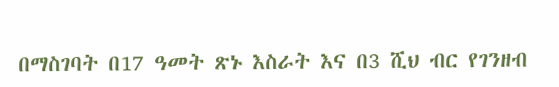በማስገባት በ17 ዓመት ጽኑ እስራት እና በ3 ሺህ ብር የገንዘብ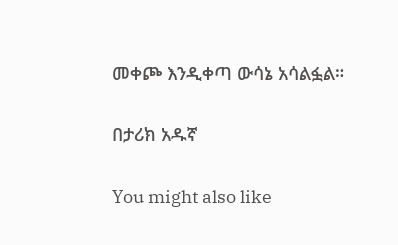መቀጮ እንዲቀጣ ውሳኔ አሳልፏል።

በታሪክ አዱኛ

You might also like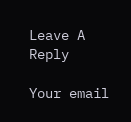Leave A Reply

Your email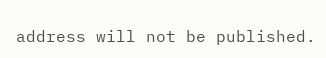address will not be published.